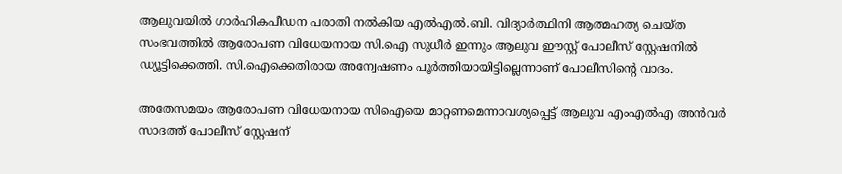ആലുവയില്‍ ഗാര്‍ഹികപീഡന പരാതി നല്‍കിയ എല്‍എല്‍.ബി. വിദ്യാര്‍ത്ഥിനി ആത്മഹത്യ ചെയ്ത സംഭവത്തില്‍ ആരോപണ വിധേയനായ സി.ഐ സുധീര്‍ ഇന്നും ആലുവ ഈസ്റ്റ് പോലീസ് സ്റ്റേഷനില്‍ ഡ്യൂട്ടിക്കെത്തി. സി.ഐക്കെതിരായ അന്വേഷണം പൂര്‍ത്തിയായിട്ടില്ലെന്നാണ് പോലീസിന്റെ വാദം.

അതേസമയം ആരോപണ വിധേയനായ സിഐയെ മാറ്റണമെന്നാവശ്യപ്പെട്ട് ആലുവ എംഎല്‍എ അന്‍വര്‍ സാദത്ത് പോലീസ് സ്റ്റേഷന്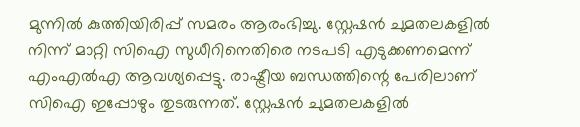മുന്നില്‍ കുത്തിയിരിപ്പ് സമരം ആരംഭിച്ചു. സ്റ്റേഷന്‍ ചുമതലകളില്‍ നിന്ന് മാറ്റി സിഐ സുധീറിനെതിരെ നടപടി എടുക്കണമെന്ന് എംഎല്‍എ ആവശ്യപ്പെട്ടു. രാഷ്ട്രീയ ബന്ധത്തിന്റെ പേരിലാണ് സിഐ ഇപ്പോഴും തുടരുന്നത്. സ്റ്റേഷന്‍ ചുമതലകളില്‍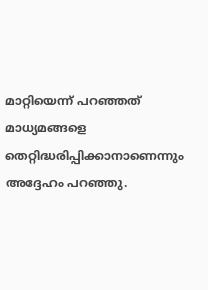മാറ്റിയെന്ന് പറഞ്ഞത് മാധ്യമങ്ങളെ തെറ്റിദ്ധരിപ്പിക്കാനാണെന്നും അദ്ദേഹം പറഞ്ഞു.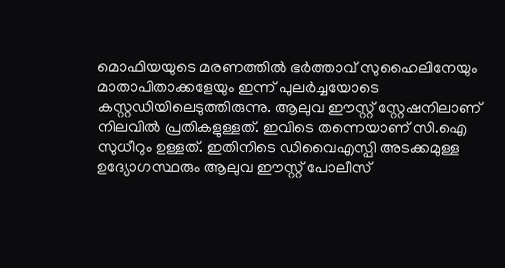മൊഫിയയുടെ മരണത്തില്‍ ഭര്‍ത്താവ് സുഹൈലിനേയും മാതാപിതാക്കളേയും ഇന്ന് പുലര്‍ച്ചയോടെ കസ്റ്റഡിയിലെടുത്തിരുന്നു. ആലുവ ഈസ്റ്റ് സ്റ്റേഷനിലാണ് നിലവില്‍ പ്രതികളുള്ളത്. ഇവിടെ തന്നെയാണ് സി.ഐ സുധീറും ഉള്ളത്. ഇതിനിടെ ഡിവൈഎസ്പി അടക്കമുള്ള ഉദ്യോഗസ്ഥരും ആലുവ ഈസ്റ്റ് പോലീസ്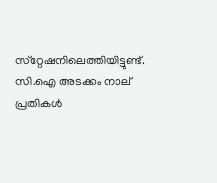സ്‌റ്റേഷനിലെത്തിയിട്ടുണ്ട്. സി.ഐ അടക്കം നാല് പ്രതികള്‍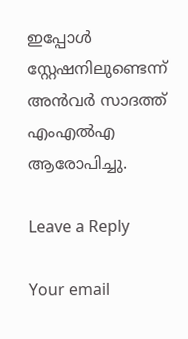ഇപ്പോള്‍ സ്റ്റേഷനിലുണ്ടെന്ന് അന്‍വര്‍ സാദത്ത് എംഎല്‍എ ആരോപിച്ചു.

Leave a Reply

Your email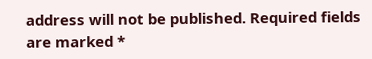address will not be published. Required fields are marked *